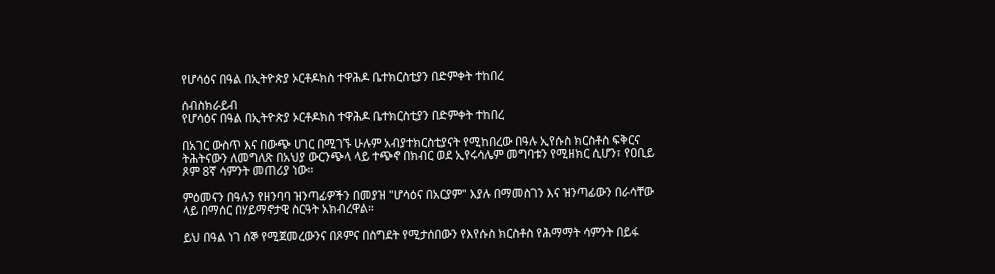የሆሳዕና በዓል በኢትዮጵያ ኦርቶዶክስ ተዋሕዶ ቤተክርስቲያን በድምቀት ተከበረ

ሰብስክራይብ
የሆሳዕና በዓል በኢትዮጵያ ኦርቶዶክስ ተዋሕዶ ቤተክርስቲያን በድምቀት ተከበረ

በአገር ውስጥ እና በውጭ ሀገር በሚገኙ ሁሉም አብያተክርስቲያናት የሚከበረው በዓሉ ኢየሱስ ክርስቶስ ፍቅርና ትሕትናውን ለመግለጽ በአህያ ውርንጭላ ላይ ተጭኖ በክብር ወደ ኢየሩሳሌም መግባቱን የሚዘክር ሲሆን፣ የዐቢይ ጾም 8ኛ ሳምንት መጠሪያ ነው።

ምዕመናን በዓሉን የዘንባባ ዝንጣፊዎችን በመያዝ "ሆሳዕና በአርያም" እያሉ በማመስገን እና ዝንጣፊውን በራሳቸው ላይ በማሰር በሃይማኖታዊ ስርዓት አክብረዋል።

ይህ በዓል ነገ ሰኞ የሚጀመረውንና በጾምና በስግደት የሚታሰበውን የእየሱስ ክርስቶስ የሕማማት ሳምንት በይፋ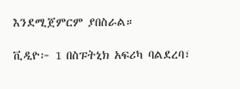እንደሚጀምርም ያበስራል።

ቪዲዮ፦ 1 በስፑትኒክ አፍሪካ ባልደረባ፣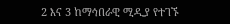2 እና 3 ከማኅበራዊ ሚዲያ የተገኙ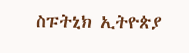ስፑትኒክ ኢትዮጵያ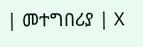| መተግበሪያ | X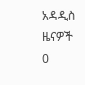አዳዲስ ዜናዎች
0